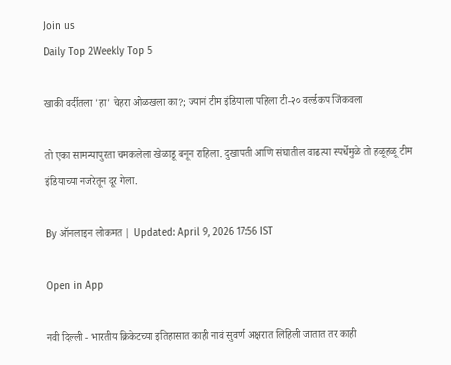Join us
Daily Top 2Weekly Top 5

खाकी वर्दीतला 'हा' चेहरा ओळखला का?; ज्यानं टीम इंडियाला पहिला टी-२० वर्ल्डकप जिंकवला

तो एका सामन्यापुरता चमकलेला खेळाडू बनून राहिला. दुखापती आणि संघातील वाढत्या स्पर्धेमुळे तो हळूहळू टीम इंडियाच्या नजरेतून दूर गेला.

By ऑनलाइन लोकमत | Updated: April 9, 2026 17:56 IST

Open in App

नवी दिल्ली - भारतीय क्रिकेटच्या इतिहासात काही नावं सुवर्ण अक्षरात लिहिली जातात तर काही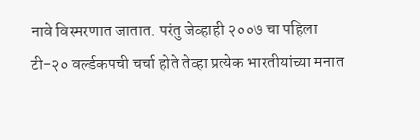नावे विस्मरणात जातात. परंतु जेव्हाही २००७ चा पहिला टी-२० वर्ल्डकपची चर्चा होते तेव्हा प्रत्येक भारतीयांच्या मनात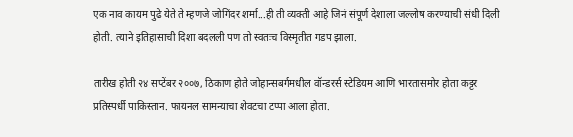एक नाव कायम पुढे येते ते म्हणजे जोगिंदर शर्मा...ही ती व्यक्ती आहे जिनं संपूर्ण देशाला जल्लोष करण्याची संधी दिली होती. त्याने इतिहासाची दिशा बदलली पण तो स्वतःच विस्मृतीत गडप झाला.

तारीख होती २४ सप्टेंबर २००७, ठिकाण होते जोहान्सबर्गमधील वॉन्डरर्स स्टेडियम आणि भारतासमोर होता कट्टर प्रतिस्पर्धी पाकिस्तान. फायनल सामन्याचा शेवटचा टप्पा आला होता.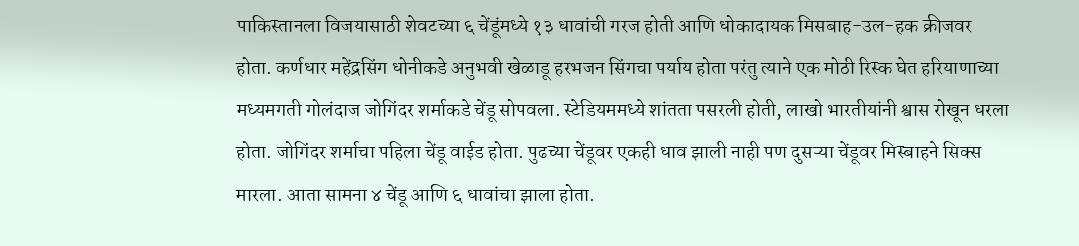पाकिस्तानला विजयासाठी शेवटच्या ६ चेंडूंमध्ये १३ धावांची गरज होती आणि धोकादायक मिसबाह-उल-हक क्रीजवर होता. कर्णधार महेंद्रसिंग धोनीकडे अनुभवी खेळाडू हरभजन सिंगचा पर्याय होता परंतु त्याने एक मोठी रिस्क घेत हरियाणाच्या मध्यमगती गोलंदाज जोगिंदर शर्माकडे चेंडू सोपवला. स्टेडियममध्ये शांतता पसरली होती, लाखो भारतीयांनी श्वास रोखून धरला होता. जोगिंदर शर्माचा पहिला चेंडू वाईड होता. पुढच्या चेंडूवर एकही धाव झाली नाही पण दुसऱ्या चेंडूवर मिस्बाहने सिक्स मारला. आता सामना ४ चेंडू आणि ६ धावांचा झाला होता.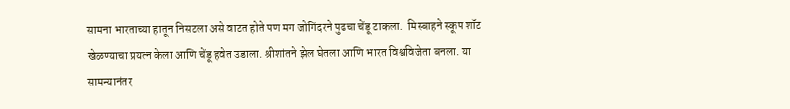सामना भारताच्या हातून निसटला असे वाटत होते पण मग जोगिंदरने पुढचा चेंडू टाकला.  मिस्बाहने स्कूप शॉट खेळण्याचा प्रयत्न केला आणि चेंडू हवेत उडाला. श्रीशांतने झेल घेतला आणि भारत विश्वविजेता बनला. या सामन्यानंतर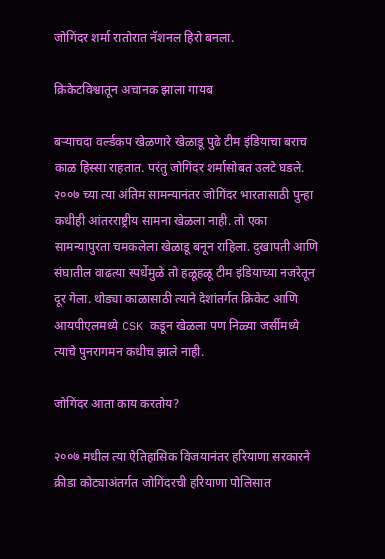जोगिंदर शर्मा रातोरात नॅशनल हिरो बनला.

क्रिकेटविश्वातून अचानक झाला गायब

बऱ्याचदा वर्ल्डकप खेळणारे खेळाडू पुढे टीम इंडियाचा बराच काळ हिस्सा राहतात. परंतु जोगिंदर शर्मासोबत उलटे घडले. २००७ च्या त्या अंतिम सामन्यानंतर जोगिंदर भारतासाठी पुन्हा कधीही आंतरराष्ट्रीय सामना खेळला नाही. तो एका सामन्यापुरता चमकलेला खेळाडू बनून राहिला. दुखापती आणि संघातील वाढत्या स्पर्धेमुळे तो हळूहळू टीम इंडियाच्या नजरेतून दूर गेला. थोड्या काळासाठी त्याने देशांतर्गत क्रिकेट आणि आयपीएलमध्ये CSK कडून खेळला पण निळ्या जर्सीमध्ये त्याचे पुनरागमन कधीच झाले नाही.

जोगिंदर आता काय करतोय?

२००७ मधील त्या ऐतिहासिक विजयानंतर हरियाणा सरकारने क्रीडा कोट्याअंतर्गत जोगिंदरची हरियाणा पोलिसात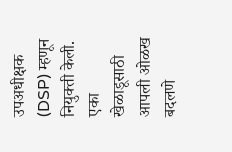उपअधीक्षक (DSP) म्हणून नियुक्ती केली. एका खेळाडूसाठी आपली ओळख बदलणे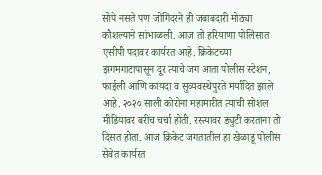सोपे नसते पण जोगिंदरने ही जबाबदारी मोठ्या कौशल्याने सांभाळली. आज तो हरियाणा पोलिसात एसीपी पदावर कार्यरत आहे. क्रिकेटच्या झगमगाटापासून दूर त्याचे जग आता पोलीस स्टेशन, फाईली आणि कायदा व सुव्यवस्थेपुरते मर्यादित झाले आहे. २०२० साली कोरोना महामारीत त्याची सोशल मीडियावर बरीच चर्चा होती. रस्त्यावर ड्युटी करताना तो दिसत होता. आज क्रिकेट जगतातील हा खेळाडू पोलीस सेवेत कार्यरत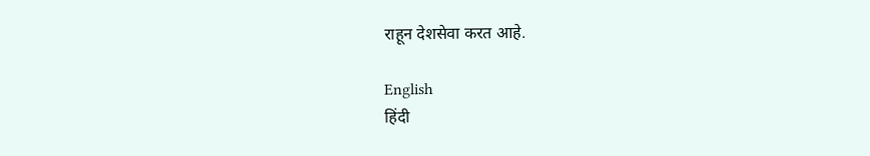राहून देशसेवा करत आहे.

English
हिंदी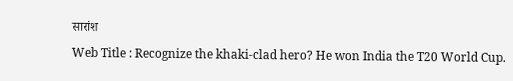सारांश
Web Title : Recognize the khaki-clad hero? He won India the T20 World Cup.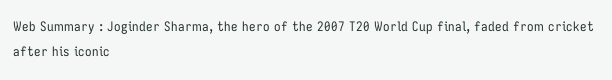Web Summary : Joginder Sharma, the hero of the 2007 T20 World Cup final, faded from cricket after his iconic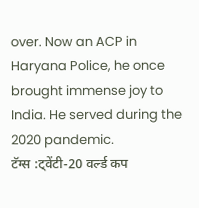over. Now an ACP in Haryana Police, he once brought immense joy to India. He served during the 2020 pandemic.
टॅग्स :ट्वेंटी-20 वर्ल्ड कप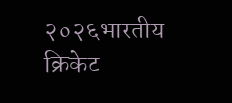२०२६भारतीय क्रिकेट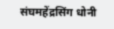संघमहेंद्रसिंग धोनी